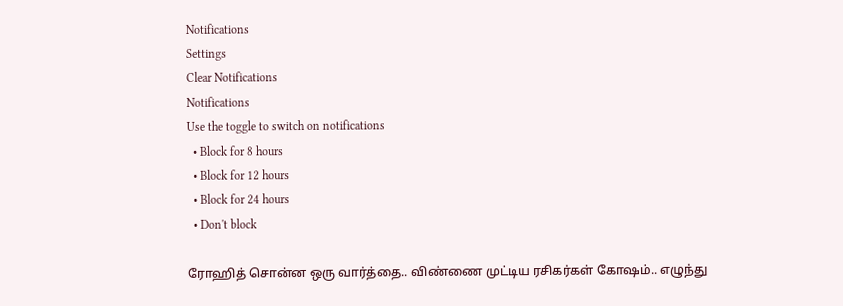Notifications
Settings
Clear Notifications
Notifications
Use the toggle to switch on notifications
  • Block for 8 hours
  • Block for 12 hours
  • Block for 24 hours
  • Don't block

ரோஹித் சொன்ன ஒரு வார்த்தை.. விண்ணை முட்டிய ரசிகர்கள் கோஷம்.. எழுந்து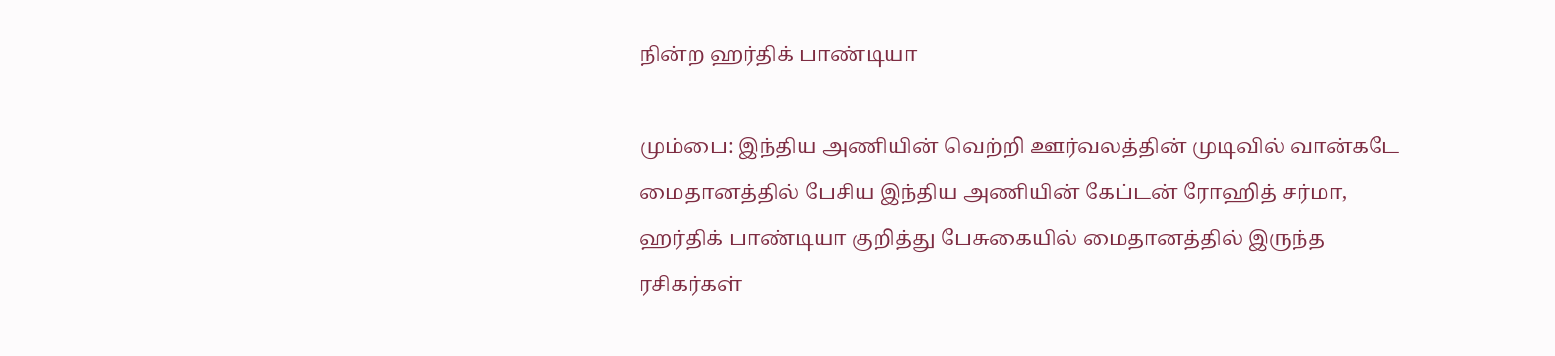நின்ற ஹர்திக் பாண்டியா

மும்பை: இந்திய அணியின் வெற்றி ஊர்வலத்தின் முடிவில் வான்கடே மைதானத்தில் பேசிய இந்திய அணியின் கேப்டன் ரோஹித் சர்மா, ஹர்திக் பாண்டியா குறித்து பேசுகையில் மைதானத்தில் இருந்த ரசிகர்கள்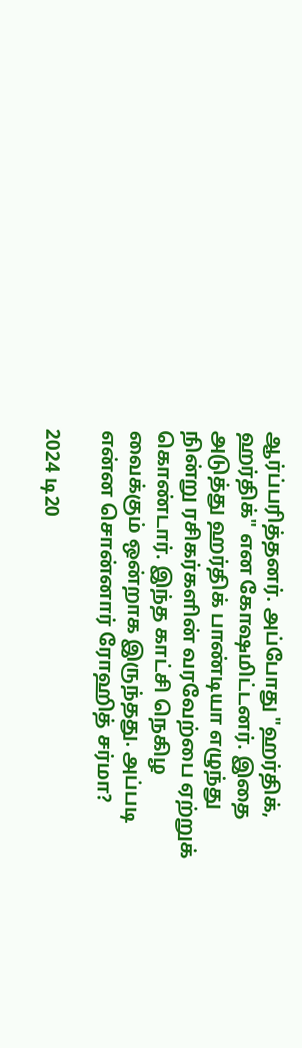ஆர்ப்பரித்தனர். அப்போது "ஹர்திக், ஹர்திக்" என கோஷமிட்டனர். இதை அடுத்து ஹர்திக் பாண்டியா எழுந்து நின்று ரசிகர்களின் வரவேற்பை ஏற்றுக் கொண்டார். இந்த காட்சி நெகிழ வைக்கும் ஒன்றாக இருந்தது. அப்படி என்ன சொன்னார் ரோஹித் சர்மா?

2024 டி20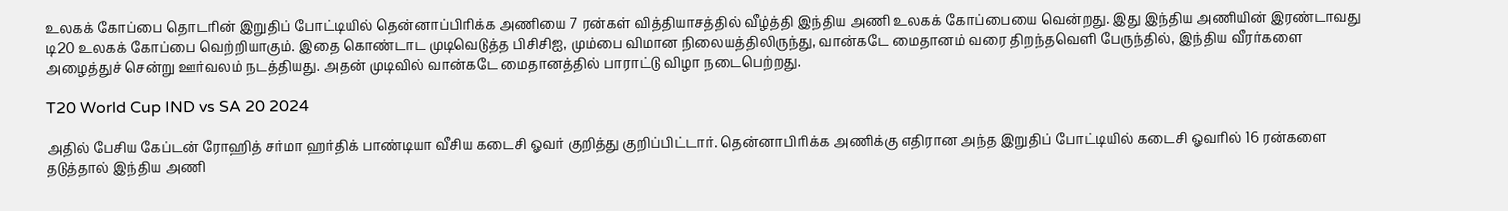உலகக் கோப்பை தொடரின் இறுதிப் போட்டியில் தென்னாப்பிரிக்க அணியை 7 ரன்கள் வித்தியாசத்தில் வீழ்த்தி இந்திய அணி உலகக் கோப்பையை வென்றது. இது இந்திய அணியின் இரண்டாவது டி20 உலகக் கோப்பை வெற்றியாகும். இதை கொண்டாட முடிவெடுத்த பிசிசிஐ, மும்பை விமான நிலையத்திலிருந்து, வான்கடே மைதானம் வரை திறந்தவெளி பேருந்தில், இந்திய வீரர்களை அழைத்துச் சென்று ஊர்வலம் நடத்தியது. அதன் முடிவில் வான்கடே மைதானத்தில் பாராட்டு விழா நடைபெற்றது.

T20 World Cup IND vs SA 20 2024

அதில் பேசிய கேப்டன் ரோஹித் சர்மா ஹர்திக் பாண்டியா வீசிய கடைசி ஓவர் குறித்து குறிப்பிட்டார். தென்னாபிரிக்க அணிக்கு எதிரான அந்த இறுதிப் போட்டியில் கடைசி ஓவரில் 16 ரன்களை தடுத்தால் இந்திய அணி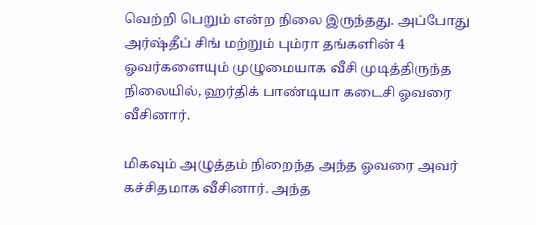வெற்றி பெறும் என்ற நிலை இருந்தது. அப்போது அர்ஷ்தீப் சிங் மற்றும் பும்ரா தங்களின் 4 ஓவர்களையும் முழுமையாக வீசி முடித்திருந்த நிலையில், ஹர்திக் பாண்டியா கடைசி ஓவரை வீசினார்.

மிகவும் அழுத்தம் நிறைந்த அந்த ஓவரை அவர் கச்சிதமாக வீசினார். அந்த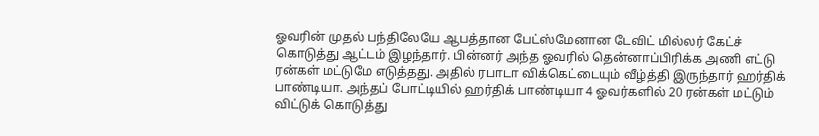ஓவரின் முதல் பந்திலேயே ஆபத்தான பேட்ஸ்மேனான டேவிட் மில்லர் கேட்ச் கொடுத்து ஆட்டம் இழந்தார். பின்னர் அந்த ஓவரில் தென்னாப்பிரிக்க அணி எட்டு ரன்கள் மட்டுமே எடுத்தது. அதில் ரபாடா விக்கெட்டையும் வீழ்த்தி இருந்தார் ஹர்திக் பாண்டியா. அந்தப் போட்டியில் ஹர்திக் பாண்டியா 4 ஓவர்களில் 20 ரன்கள் மட்டும் விட்டுக் கொடுத்து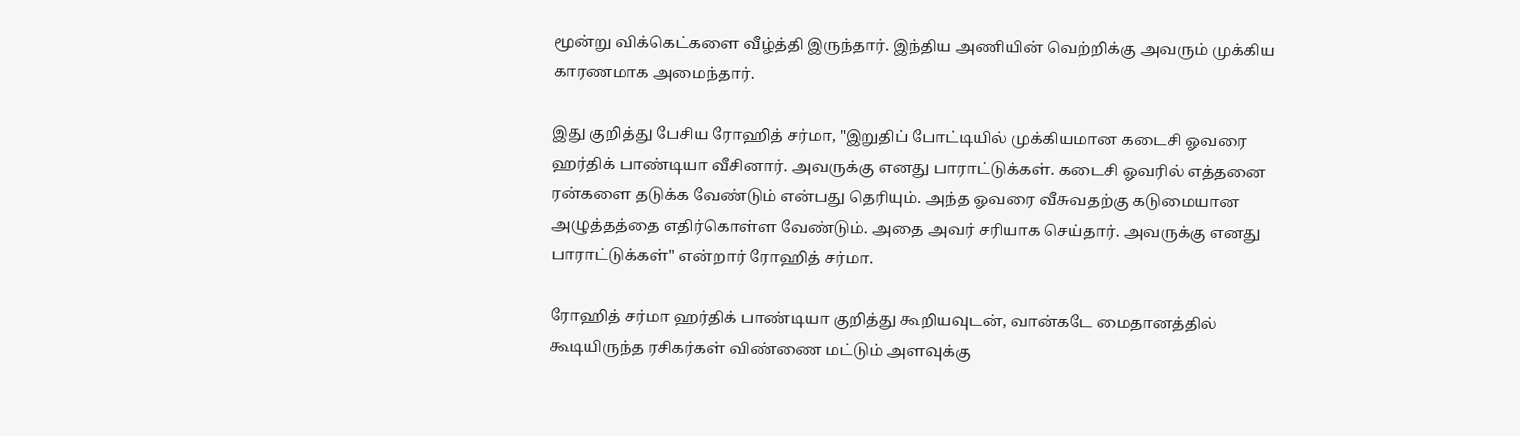மூன்று விக்கெட்களை வீழ்த்தி இருந்தார். இந்திய அணியின் வெற்றிக்கு அவரும் முக்கிய காரணமாக அமைந்தார்.

இது குறித்து பேசிய ரோஹித் சர்மா, "இறுதிப் போட்டியில் முக்கியமான கடைசி ஓவரை ஹர்திக் பாண்டியா வீசினார். அவருக்கு எனது பாராட்டுக்கள். கடைசி ஓவரில் எத்தனை ரன்களை தடுக்க வேண்டும் என்பது தெரியும். அந்த ஓவரை வீசுவதற்கு கடுமையான அழுத்தத்தை எதிர்கொள்ள வேண்டும். அதை அவர் சரியாக செய்தார். அவருக்கு எனது பாராட்டுக்கள்" என்றார் ரோஹித் சர்மா.

ரோஹித் சர்மா ஹர்திக் பாண்டியா குறித்து கூறியவுடன், வான்கடே மைதானத்தில் கூடியிருந்த ரசிகர்கள் விண்ணை மட்டும் அளவுக்கு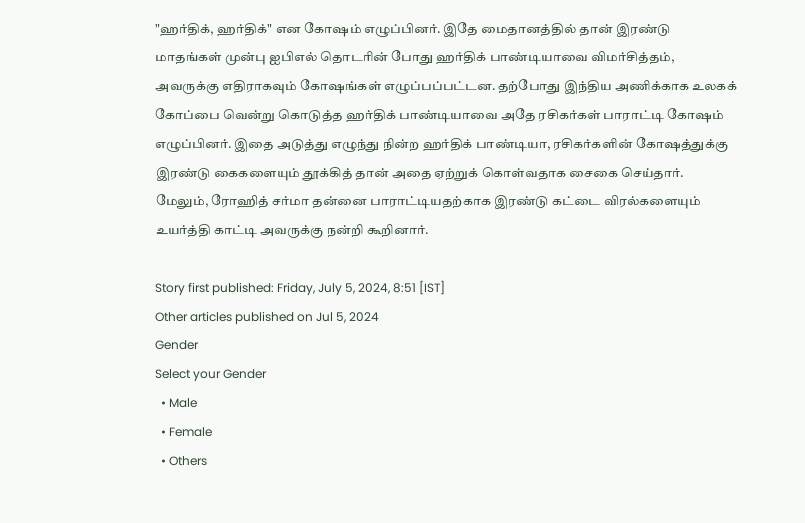"ஹர்திக், ஹர்திக்" என கோஷம் எழுப்பினர். இதே மைதானத்தில் தான் இரண்டு மாதங்கள் முன்பு ஐபிஎல் தொடரின் போது ஹர்திக் பாண்டியாவை விமர்சித்தம், அவருக்கு எதிராகவும் கோஷங்கள் எழுப்பப்பட்டன. தற்போது இந்திய அணிக்காக உலகக் கோப்பை வென்று கொடுத்த ஹர்திக் பாண்டியாவை அதே ரசிகர்கள் பாராட்டி கோஷம் எழுப்பினர். இதை அடுத்து எழுந்து நின்ற ஹர்திக் பாண்டியா, ரசிகர்களின் கோஷத்துக்கு இரண்டு கைகளையும் தூக்கித் தான் அதை ஏற்றுக் கொள்வதாக சைகை செய்தார். மேலும், ரோஹித் சர்மா தன்னை பாராட்டியதற்காக இரண்டு கட்டை விரல்களையும் உயர்த்தி காட்டி அவருக்கு நன்றி கூறினார்.

Story first published: Friday, July 5, 2024, 8:51 [IST]
Other articles published on Jul 5, 2024
Gender
Select your Gender
  • Male
  • Female
  • Others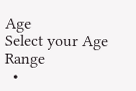Age
Select your Age Range
  •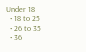Under 18
  • 18 to 25
  • 26 to 35
  • 36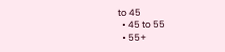to 45
  • 45 to 55
  • 55+